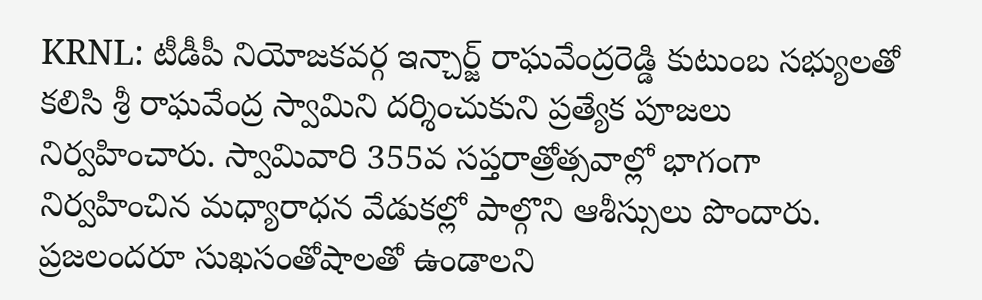KRNL: టీడీపీ నియోజకవర్గ ఇన్చార్జ్ రాఘవేంద్రరెడ్డి కుటుంబ సభ్యులతో కలిసి శ్రీ రాఘవేంద్ర స్వామిని దర్శించుకుని ప్రత్యేక పూజలు నిర్వహించారు. స్వామివారి 355వ సప్తరాత్రోత్సవాల్లో భాగంగా నిర్వహించిన మధ్యారాధన వేడుకల్లో పాల్గొని ఆశీస్సులు పొందారు. ప్రజలందరూ సుఖసంతోషాలతో ఉండాలని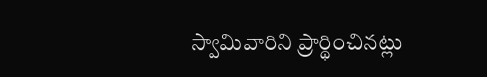స్వామివారిని ప్రార్థించినట్లు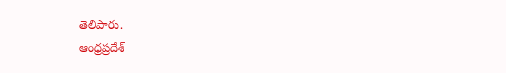తెలిపారు.
ఆంధ్రప్రదేశ్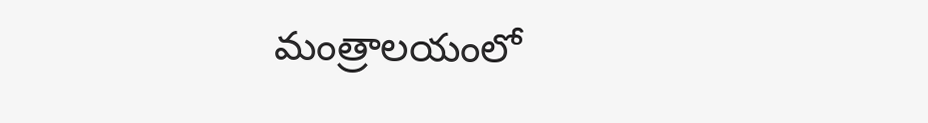మంత్రాలయంలో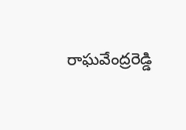రాఘవేంద్రరెడ్డి